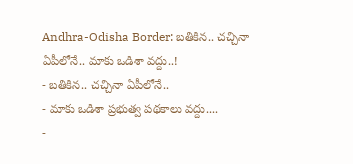Andhra-Odisha Border: బతికిన.. చచ్చినా ఏపీలోనే.. మాకు ఒడిశా వద్దు..!
- బతికిన.. చచ్చినా ఏపీలోనే..
- మాకు ఒడిశా ప్రభుత్వ పథకాలు వద్దు....
-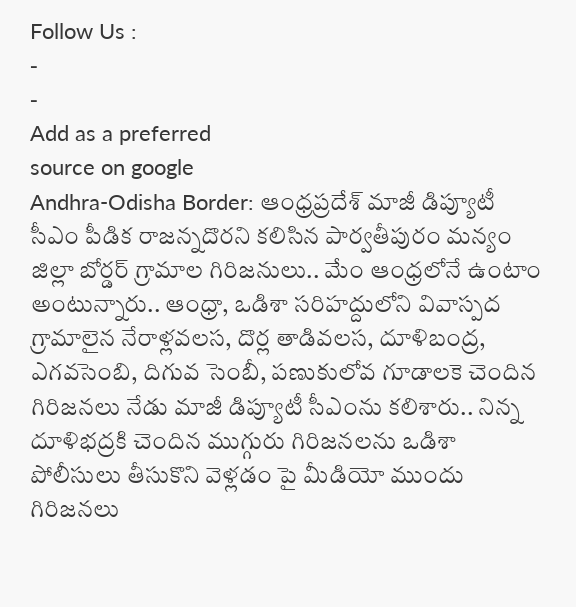Follow Us :
-
-
Add as a preferred
source on google
Andhra-Odisha Border: ఆంధ్రప్రదేశ్ మాజీ డిప్యూటీ సీఎం పీడిక రాజన్నదొరని కలిసిన పార్వతీపురం మన్యం జిల్లా బోర్డర్ గ్రామాల గిరిజనులు.. మేం ఆంధ్రలోనే ఉంటాం అంటున్నారు.. ఆంధ్రా, ఒడిశా సరిహద్దులోని వివాస్పద గ్రామాలైన నేరాళ్లవలస, దొర్ల తాడివలస, దూళిబంద్ర, ఎగవసెంబి, దిగువ సెంబీ, పణుకులోవ గూడాలకె చెందిన గిరిజనలు నేడు మాజీ డిప్యూటీ సీఎంను కలిశారు.. నిన్న దూళిభద్రకి చెందిన ముగ్గురు గిరిజనలను ఒడిశా పోలీసులు తీసుకొని వెళ్లడం పై మీడియో ముందు గిరిజనలు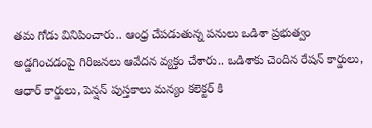తమ గోడు వినిపించారు.. ఆంధ్ర చేపడుతున్న పనులు ఒడిశా ప్రభుత్వం అడ్డగించడంపై గిరిజనలు ఆవేదన వ్యక్తం చేశారు.. ఒడిశాకు చెందిన రేషన్ కార్డులు, ఆధార్ కార్డులు, పెన్షన్ పుస్తకాలు మన్యం కలెక్టర్ కి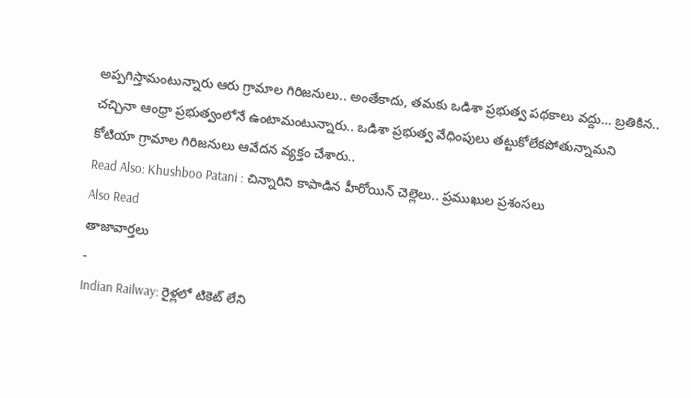అప్పగిస్తామంటున్నారు ఆరు గ్రామాల గిరిజనులు.. అంతేకాదు, తమకు ఒడిశా ప్రభుత్వ పథకాలు వద్దు… బ్రతికిన.. చచ్చినా ఆంధ్రా ప్రభుత్వంలోనే ఉంటామంటున్నారు.. ఒడిశా ప్రభుత్వ వేధింపులు తట్టుకోలేకపోతున్నామని కోటియా గ్రామాల గిరిజనులు ఆవేదన వ్యక్తం చేశారు..
Read Also: Khushboo Patani : చిన్నారిని కాపాడిన హీరోయిన్ చెల్లెలు.. ప్రముఖుల ప్రశంసలు
Also Read
తాజావార్తలు
-
Indian Railway: రైళ్లలో టికెట్ లేని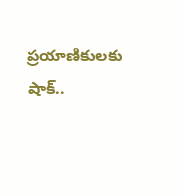ప్రయాణికులకు షాక్..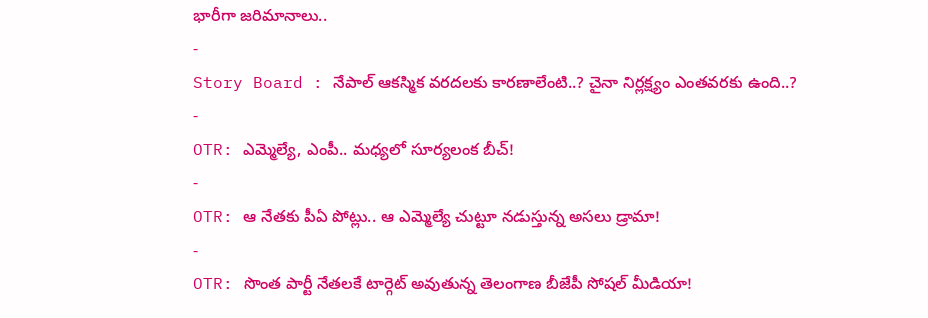భారీగా జరిమానాలు..
-
Story Board : నేపాల్ ఆకస్మిక వరదలకు కారణాలేంటి..? చైనా నిర్లక్ష్యం ఎంతవరకు ఉంది..?
-
OTR: ఎమ్మెల్యే, ఎంపీ.. మధ్యలో సూర్యలంక బీచ్!
-
OTR: ఆ నేతకు పీఏ పోట్లు.. ఆ ఎమ్మెల్యే చుట్టూ నడుస్తున్న అసలు డ్రామా!
-
OTR: సొంత పార్టీ నేతలకే టార్గెట్ అవుతున్న తెలంగాణ బీజేపీ సోషల్ మీడియా!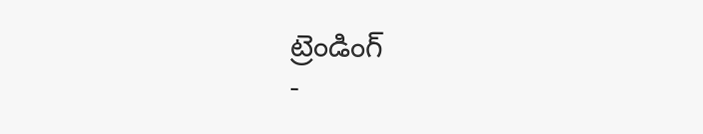ట్రెండింగ్
-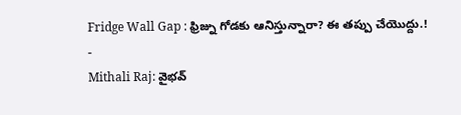Fridge Wall Gap : ఫ్రిజ్ను గోడకు ఆనిస్తున్నారా? ఈ తప్పు చేయొద్దు.!
-
Mithali Raj: వైభవ్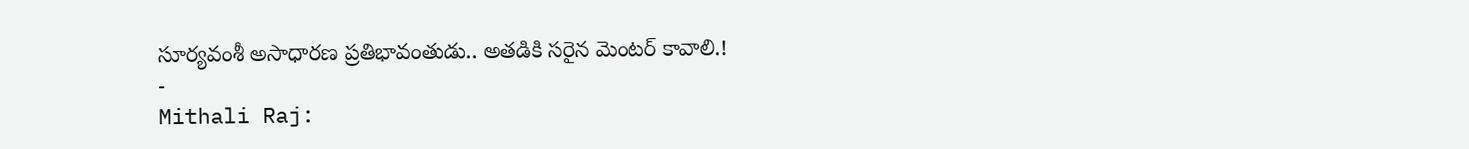సూర్యవంశీ అసాధారణ ప్రతిభావంతుడు.. అతడికి సరైన మెంటర్ కావాలి.!
-
Mithali Raj: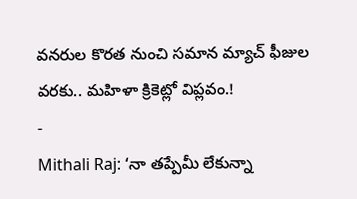వనరుల కొరత నుంచి సమాన మ్యాచ్ ఫీజుల వరకు.. మహిళా క్రికెట్లో విప్లవం.!
-
Mithali Raj: ‘నా తప్పేమీ లేకున్నా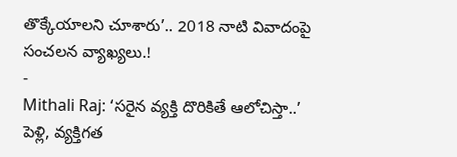తొక్కేయాలని చూశారు’.. 2018 నాటి వివాదంపై సంచలన వ్యాఖ్యలు.!
-
Mithali Raj: ‘సరైన వ్యక్తి దొరికితే ఆలోచిస్తా..’ పెళ్లి, వ్యక్తిగత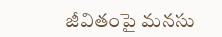జీవితంపై మనసు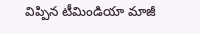విప్పిన టీమిండియా మాజీ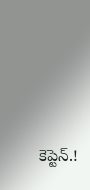కెప్టెన్.!